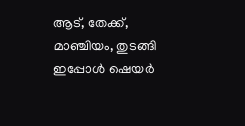ആട്, തേക്ക്, മാഞ്ചിയം, തുടങ്ങി ഇപ്പോൾ ഷെയർ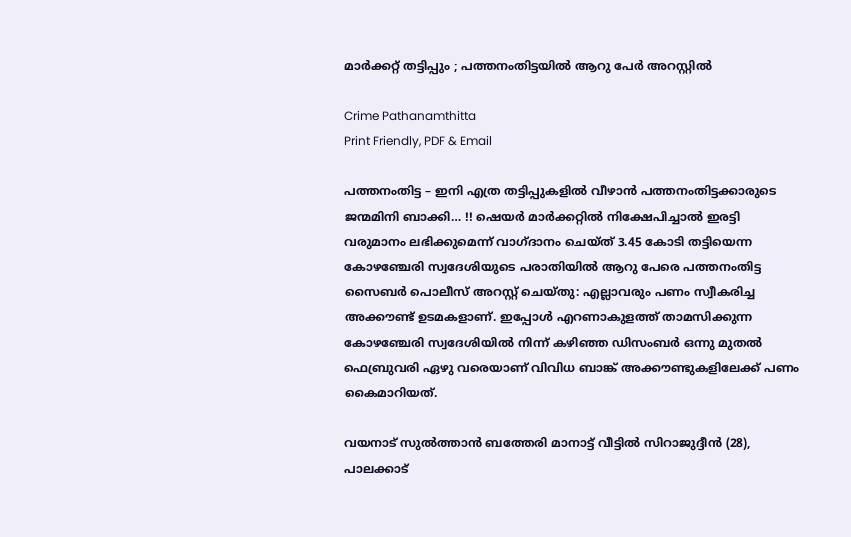മാർക്കറ്റ് തട്ടിപ്പും ; പത്തനംതിട്ടയിൽ ആറു പേർ അറസ്റ്റിൽ

Crime Pathanamthitta
Print Friendly, PDF & Email

പത്തനംതിട്ട – ഇനി എത്ര തട്ടിപ്പുകളിൽ വീഴാൻ പത്തനംതിട്ടക്കാരുടെ ജന്മമിനി ബാക്കി… !! ഷെയർ മാർക്കറ്റിൽ നിക്ഷേപിച്ചാൽ ഇരട്ടി വരുമാനം ലഭിക്കുമെന്ന് വാഗ്ദാനം ചെയ്ത് 3.45 കോടി തട്ടിയെന്ന കോഴഞ്ചേരി സ്വദേശിയുടെ പരാതിയിൽ ആറു പേരെ പത്തനംതിട്ട സൈബർ പൊലീസ് അറസ്റ്റ് ചെയ്തു: എല്ലാവരും പണം സ്വീകരിച്ച അക്കൗണ്ട് ഉടമകളാണ്. ഇപ്പോൾ എറണാകുളത്ത് താമസിക്കുന്ന കോഴഞ്ചേരി സ്വദേശിയിൽ നിന്ന് കഴിഞ്ഞ ഡിസംബർ ഒന്നു മുതൽ ഫെബ്രുവരി ഏഴു വരെയാണ് വിവിധ ബാങ്ക് അക്കൗണ്ടുകളിലേക്ക് പണം കൈമാറിയത്.

വയനാട് സുൽത്താൻ ബത്തേരി മാനാട്ട് വീട്ടിൽ സിറാജുദ്ദീൻ (28), പാലക്കാട്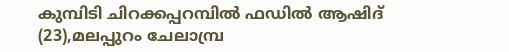കുമ്പിടി ചിറക്കപ്പറമ്പിൽ ഫഡിൽ ആഷിദ് (23),മലപ്പുറം ചേലാമ്പ്ര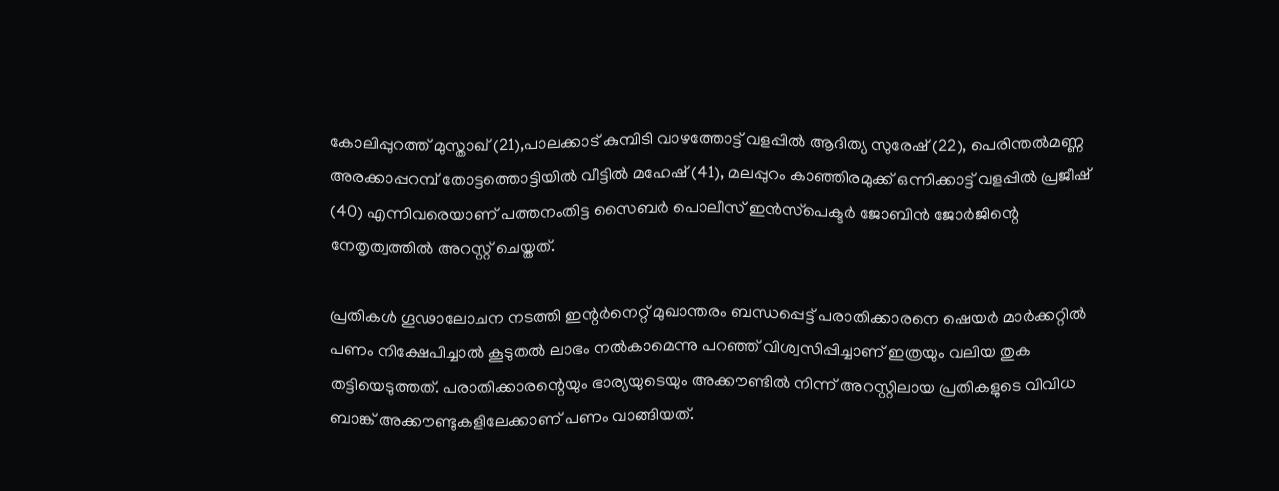കോലിപ്പുറത്ത് മുസ്താഖ് (21),പാലക്കാട് കുമ്പിടി വാഴത്തോട്ട് വളപ്പിൽ ആദിത്യ സുരേഷ് (22), പെരിന്തൽമണ്ണ അരക്കാപ്പറമ്പ് തോട്ടത്തൊട്ടിയിൽ വീട്ടിൽ മഹേഷ് (41), മലപ്പുറം കാഞ്ഞിരമുക്ക് ഒന്നിക്കാട്ട് വളപ്പിൽ പ്രജീഷ് (40) എന്നിവരെയാണ് പത്തനംതിട്ട സൈബർ പൊലീസ് ഇൻസ്‌പെക്ടർ ജോബിൻ ജോർജിന്റെ നേതൃത്വത്തിൽ അറസ്റ്റ് ചെയ്തത്.

പ്രതികൾ ഗൂഢാലോചന നടത്തി ഇന്റർനെറ്റ് മുഖാന്തരം ബന്ധപ്പെട്ട് പരാതിക്കാരനെ ഷെയർ മാർക്കറ്റിൽ പണം നിക്ഷേപിച്ചാൽ കൂടുതൽ ലാഭം നൽകാമെന്നു പറഞ്ഞ് വിശ്വസിപ്പിച്ചാണ് ഇത്രയും വലിയ തുക തട്ടിയെടുത്തത്. പരാതിക്കാരന്റെയും ഭാര്യയുടെയും അക്കൗണ്ടിൽ നിന്ന് അറസ്റ്റിലായ പ്രതികളുടെ വിവിധ ബാങ്ക് അക്കൗണ്ടുകളിലേക്കാണ് പണം വാങ്ങിയത്.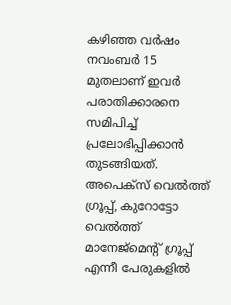കഴിഞ്ഞ വർഷം നവംബർ 15 മുതലാണ് ഇവർ പരാതിക്കാരനെ സമിപിച്ച് പ്രലോഭിപ്പിക്കാൻ തുടങ്ങിയത്. അപെക്‌സ് വെൽത്ത് ഗ്രൂപ്പ്, കുറോട്ടോ വെൽത്ത് മാനേജ്‌മെന്റ് ഗ്രൂപ്പ് എന്നീ പേരുകളിൽ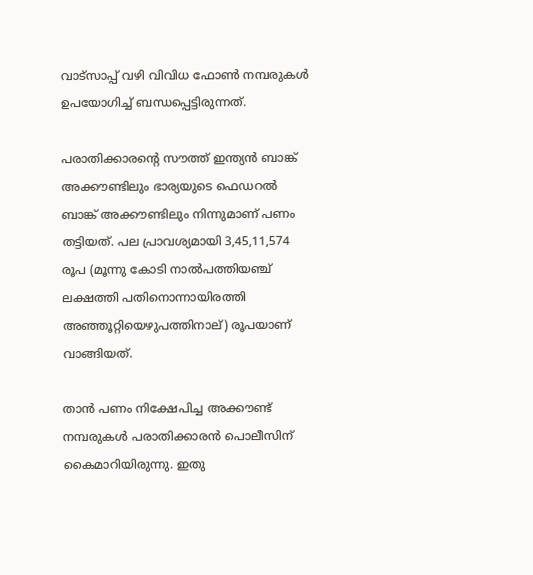വാട്‌സാപ്പ് വഴി വിവിധ ഫോൺ നമ്പരുകൾ ഉപയോഗിച്ച് ബന്ധപ്പെട്ടിരുന്നത്.

പരാതിക്കാരന്റെ സൗത്ത് ഇന്ത്യൻ ബാങ്ക് അക്കൗണ്ടിലും ഭാര്യയുടെ ഫെഡറൽ ബാങ്ക് അക്കൗണ്ടിലും നിന്നുമാണ് പണം തട്ടിയത്. പല പ്രാവശ്യമായി 3,45,11,574 രൂപ (മൂന്നു കോടി നാൽപത്തിയഞ്ച് ലക്ഷത്തി പതിനൊന്നായിരത്തി അഞ്ഞൂറ്റിയെഴുപത്തിനാല്) രൂപയാണ് വാങ്ങിയത്.

താൻ പണം നിക്ഷേപിച്ച അക്കൗണ്ട് നമ്പരുകൾ പരാതിക്കാരൻ പൊലീസിന് കൈമാറിയിരുന്നു. ഇതു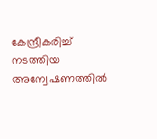കേന്ദ്രീകരിച്ച് നടത്തിയ അന്വേഷണത്തിൽ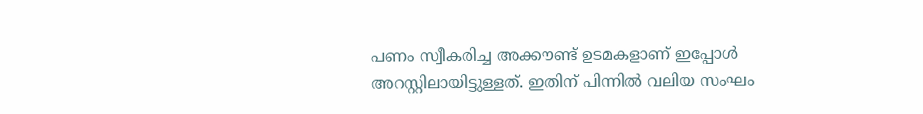പണം സ്വീകരിച്ച അക്കൗണ്ട് ഉടമകളാണ് ഇപ്പോൾ അറസ്റ്റിലായിട്ടുള്ളത്. ഇതിന് പിന്നിൽ വലിയ സംഘം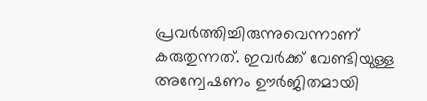പ്രവർത്തിച്ചിരുന്നുവെന്നാണ് കരുതുന്നത്. ഇവർക്ക് വേണ്ടിയുള്ള അന്വേഷണം ഊർജിതമായി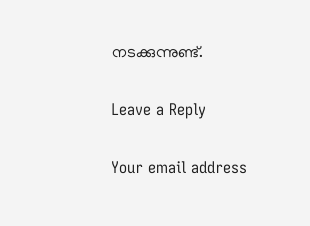നടക്കുന്നുണ്ട്.

Leave a Reply

Your email address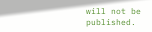will not be published.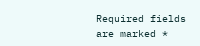Required fields are marked *